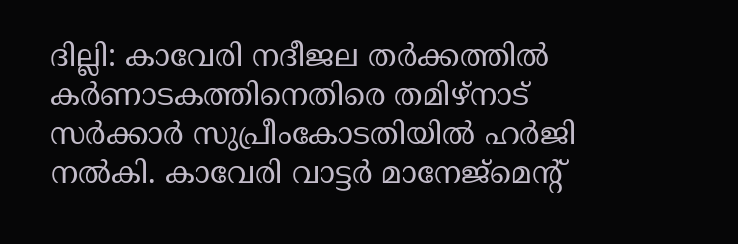ദില്ലി: കാവേരി നദീജല തർക്കത്തിൽ കർണാടകത്തിനെതിരെ തമിഴ്നാട് സർക്കാർ സുപ്രീംകോടതിയിൽ ഹർജി നൽകി. കാവേരി വാട്ടർ മാനേജ്മെന്റ്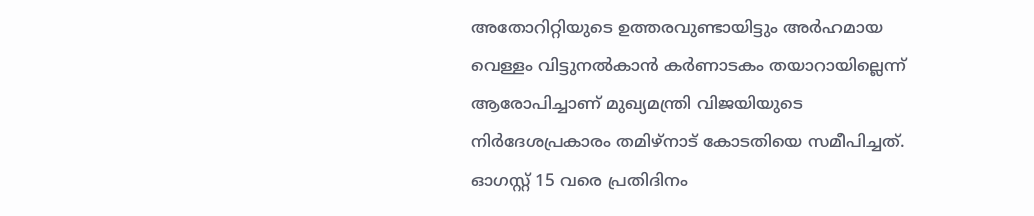അതോറിറ്റിയുടെ ഉത്തരവുണ്ടായിട്ടും അർഹമായ വെള്ളം വിട്ടുനൽകാൻ കർണാടകം തയാറായില്ലെന്ന് ആരോപിച്ചാണ് മുഖ്യമന്ത്രി വിജയിയുടെ നിർദേശപ്രകാരം തമിഴ്നാട് കോടതിയെ സമീപിച്ചത്.
ഓഗസ്റ്റ് 15 വരെ പ്രതിദിനം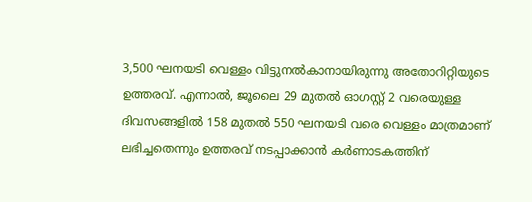3,500 ഘനയടി വെള്ളം വിട്ടുനൽകാനായിരുന്നു അതോറിറ്റിയുടെ ഉത്തരവ്. എന്നാൽ, ജൂലൈ 29 മുതൽ ഓഗസ്റ്റ് 2 വരെയുള്ള ദിവസങ്ങളിൽ 158 മുതൽ 550 ഘനയടി വരെ വെള്ളം മാത്രമാണ് ലഭിച്ചതെന്നും ഉത്തരവ് നടപ്പാക്കാൻ കർണാടകത്തിന്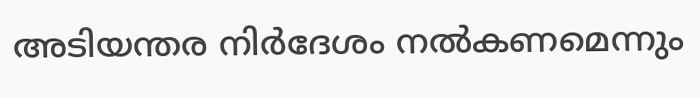അടിയന്തര നിർദേശം നൽകണമെന്നും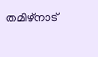തമിഴ്നാട്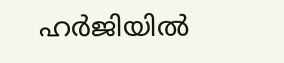ഹർജിയിൽ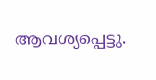ആവശ്യപ്പെട്ടു.